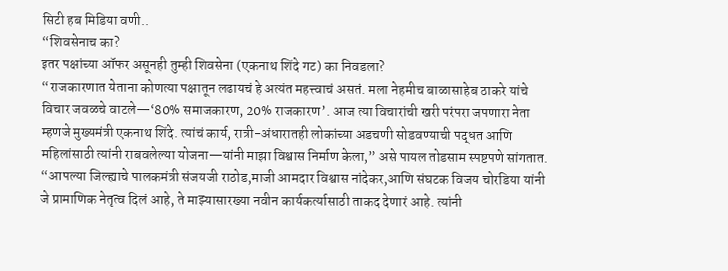सिटी हब मिडिया वणी..
“शिवसेनाच का?
इतर पक्षांच्या ऑफर असूनही तुम्ही शिवसेना (एकनाथ शिंदे गट) का निवडला?
“राजकारणात येताना कोणत्या पक्षातून लढायचं हे अत्यंत महत्त्वाचं असतं. मला नेहमीच बाळासाहेब ठाकरे यांचे विचार जवळचे वाटले—‘80% समाजकारण, 20% राजकारण’. आज त्या विचारांची खरी परंपरा जपणारा नेता म्हणजे मुख्यमंत्री एकनाथ शिंदे. त्यांचं कार्य, रात्री-अंधारातही लोकांच्या अडचणी सोडवण्याची पद्धत आणि महिलांसाठी त्यांनी राबवलेल्या योजना—यांनी माझा विश्वास निर्माण केला,” असे पायल तोडसाम स्पष्टपणे सांगतात.
“आपल्या जिल्ह्याचे पालकमंत्री संजयजी राठोड,माजी आमदार विश्वास नांदेकर,आणि संघटक विजय चोरडिया यांनी जे प्रामाणिक नेतृत्व दिलं आहे, ते माझ्यासारख्या नवीन कार्यकर्त्यासाठी ताकद देणारं आहे. त्यांनी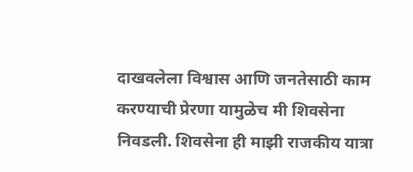दाखवलेला विश्वास आणि जनतेसाठी काम करण्याची प्रेरणा यामुळेच मी शिवसेना निवडली. शिवसेना ही माझी राजकीय यात्रा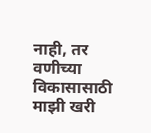नाही, तर वणीच्या विकासासाठी माझी खरी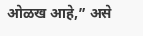ओळख आहे,” असे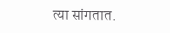त्या सांगतात.